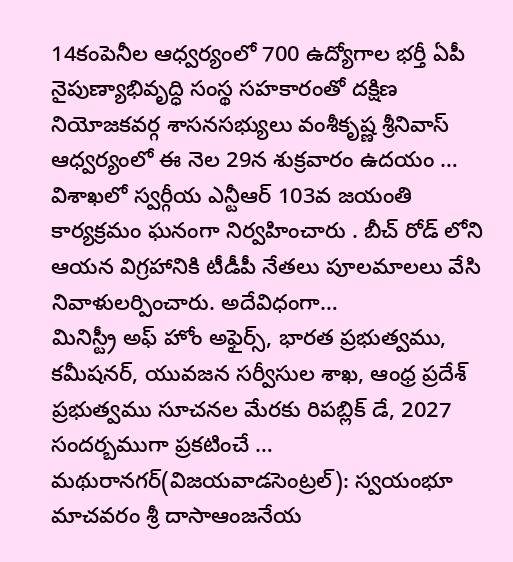14కంపెనీల ఆధ్వర్యంలో 700 ఉద్యోగాల భర్తీ ఏపీ నైపుణ్యాభివృద్ధి సంస్థ సహకారంతో దక్షిణ నియోజకవర్గ శాసనసభ్యులు వంశీకృష్ణ శ్రీనివాస్ ఆధ్వర్యంలో ఈ నెల 29న శుక్రవారం ఉదయం …
విశాఖలో స్వర్గీయ ఎన్టీఆర్ 103వ జయంతి కార్యక్రమం ఘనంగా నిర్వహించారు . బీచ్ రోడ్ లోని ఆయన విగ్రహానికి టీడీపీ నేతలు పూలమాలలు వేసి నివాళులర్పించారు. అదేవిధంగా…
మినిస్ట్రీ అఫ్ హోం అఫైర్స్, భారత ప్రభుత్వము, కమీషనర్, యువజన సర్వీసుల శాఖ, ఆంధ్ర ప్రదేశ్ ప్రభుత్వము సూచనల మేరకు రిపబ్లిక్ డే, 2027 సందర్బముగా ప్రకటించే …
మథురానగర్(విజయవాడసెంట్రల్): స్వయంభూ మాచవరం శ్రీ దాసాఆంజనేయ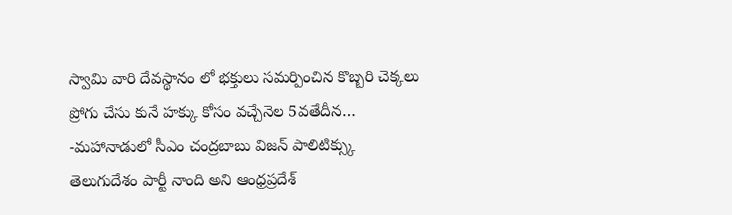స్వామి వారి దేవస్థానం లో భక్తులు సమర్పించిన కొబ్బరి చెక్కలు ప్రోగు చేసు కునే హక్కు కోసం వచ్చేనెల 5వతేదీన…
-మహానాడులో సీఎం చంద్రబాబు విజన్ పాలిటిక్స్కు తెలుగుదేశం పార్టీ నాంది అని ఆంధ్రప్రదేశ్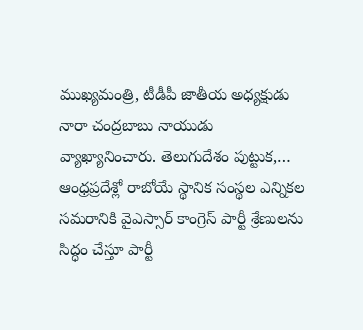ముఖ్యమంత్రి, టీడీపీ జాతీయ అధ్యక్షుడు నారా చంద్రబాబు నాయుడు వ్యాఖ్యానించారు. తెలుగుదేశం పుట్టుక,…
ఆంధ్రప్రదేశ్లో రాబోయే స్థానిక సంస్థల ఎన్నికల సమరానికి వైఎస్సార్ కాంగ్రెస్ పార్టీ శ్రేణులను సిద్ధం చేస్తూ పార్టీ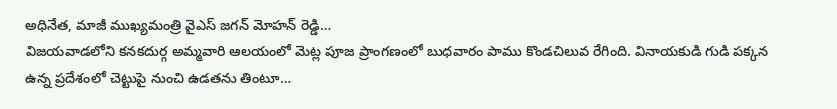అధినేత, మాజీ ముఖ్యమంత్రి వైఎస్ జగన్ మోహన్ రెడ్డి…
విజయవాడలోని కనకదుర్గ అమ్మవారి ఆలయంలో మెట్ల పూజ ప్రాంగణంలో బుధవారం పాము కొండచిలువ రేగింది. వినాయకుడి గుడి పక్కన ఉన్న ప్రదేశంలో చెట్టుపై నుంచి ఉడతను తింటూ…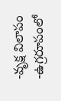-వృక్ష విలాపం -ఉగ్రరూపంలో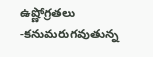ఉష్ణోగ్రతలు -కనుమరుగవుతున్న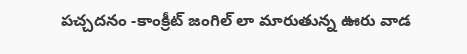పచ్చదనం -కాంక్రీట్ జంగిల్ లా మారుతున్న ఊరు వాడ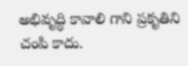అభివృద్ధి కావాలి గాని ప్రకృతిని చంపి కాదు.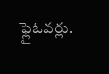ఫ్లైఓవర్లు.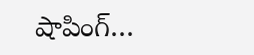షాపింగ్…